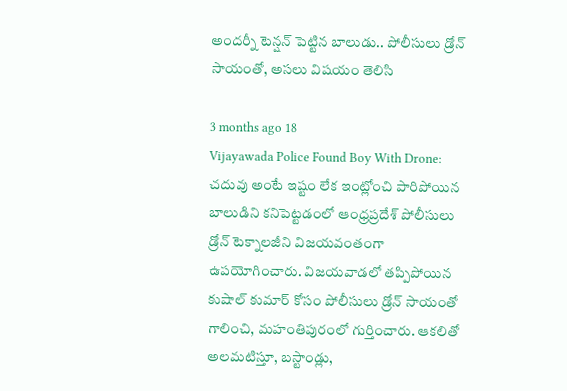అందర్నీ టెన్షన్ పెట్టిన బాలుడు.. పోలీసులు డ్రోన్ సాయంతో, అసలు విషయం తెలిసి

3 months ago 18
Vijayawada Police Found Boy With Drone: చదువు అంటే ఇష్టం లేక ఇంట్లోంచి పారిపోయిన బాలుడిని కనిపెట్టడంలో ఆంధ్రప్రదేశ్ పోలీసులు డ్రోన్ టెక్నాలజీని విజయవంతంగా ఉపయోగించారు. విజయవాడలో తప్పిపోయిన కుషాల్ కుమార్ కోసం పోలీసులు డ్రోన్ సాయంతో గాలించి, మహంతిపురంలో గుర్తించారు. ఆకలితో అలమటిస్తూ, బస్టాండ్లు,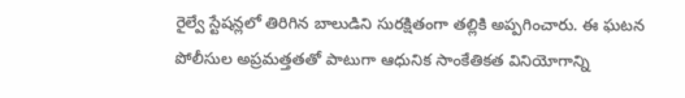రైల్వే స్టేషన్లలో తిరిగిన బాలుడిని సురక్షితంగా తల్లికి అప్పగించారు. ఈ ఘటన పోలీసుల అప్రమత్తతతో పాటుగా ఆధునిక సాంకేతికత వినియోగాన్ని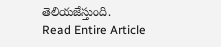తెలియజేస్తుంది.
Read Entire Article